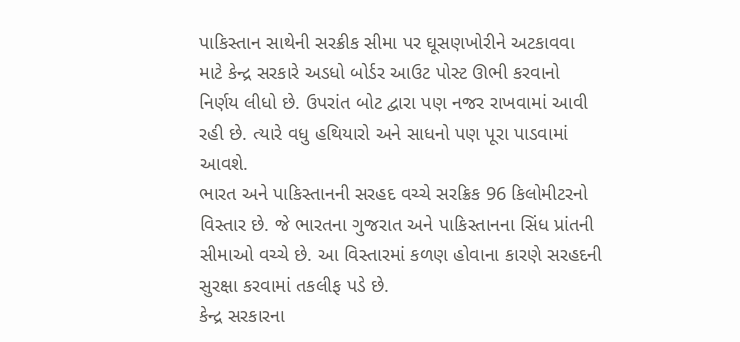પાકિસ્તાન સાથેની સરક્રીક સીમા પર ઘૂસણખોરીને અટકાવવા માટે કેન્દ્ર સરકારે અડધો બોર્ડર આઉટ પોસ્ટ ઊભી કરવાનો નિર્ણય લીધો છે. ઉપરાંત બોટ દ્વારા પણ નજર રાખવામાં આવી રહી છે. ત્યારે વધુ હથિયારો અને સાધનો પણ પૂરા પાડવામાં આવશે.
ભારત અને પાકિસ્તાનની સરહદ વચ્ચે સરક્રિક 96 કિલોમીટરનો વિસ્તાર છે. જે ભારતના ગુજરાત અને પાકિસ્તાનના સિંધ પ્રાંતની સીમાઓ વચ્ચે છે. આ વિસ્તારમાં કળણ હોવાના કારણે સરહદની સુરક્ષા કરવામાં તકલીફ પડે છે.
કેન્દ્ર સરકારના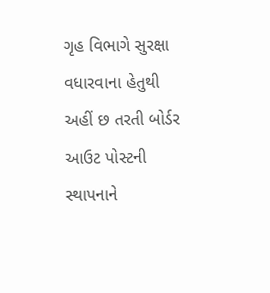ગૃહ વિભાગે સુરક્ષા વધારવાના હેતુથી અહીં છ તરતી બોર્ડર આઉટ પોસ્ટની સ્થાપનાને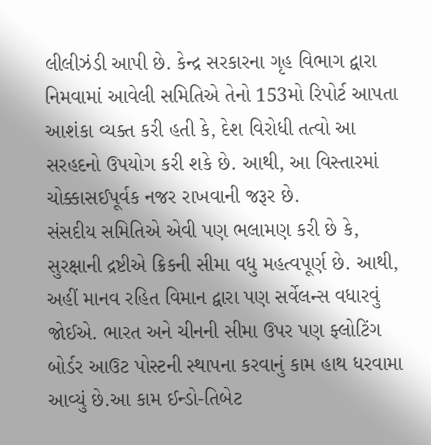લીલીઝંડી આપી છે. કેન્દ્ર સરકારના ગૃહ વિભાગ દ્વારા નિમવામાં આવેલી સમિતિએ તેનો 153મો રિપોર્ટ આપતા આશંકા વ્યક્ત કરી હતી કે, દેશ વિરોધી તત્વો આ સરહદનો ઉપયોગ કરી શકે છે. આથી, આ વિસ્તારમાં ચોક્કાસઈપૂર્વક નજર રાખવાની જરૂર છે.
સંસદીય સમિતિએ એવી પણ ભલામણ કરી છે કે, સુરક્ષાની દ્રષ્ટીએ ક્રિકની સીમા વધુ મહત્વપૂર્ણ છે. આથી, અહીં માનવ રહિત વિમાન દ્વારા પણ સર્વેલન્સ વધારવું જોઈએ. ભારત અને ચીનની સીમા ઉપર પણ ફ્લોટિંગ બોર્ડર આઉટ પોસ્ટની સ્થાપના કરવાનું કામ હાથ ધરવામા આવ્યું છે.આ કામ ઈન્ડો-તિબેટ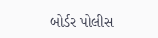બોર્ડર પોલીસ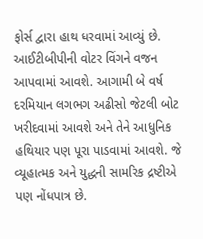ફોર્સ દ્વારા હાથ ધરવામાં આવ્યું છે. આઈટીબીપીની વોટર વિંગને વજન આપવામાં આવશે. આગામી બે વર્ષ દરમિયાન લગભગ અઢીસો જેટલી બોટ ખરીદવામાં આવશે અને તેને આધુનિક હથિયાર પણ પૂરા પાડવામાં આવશે. જે વ્યૂહાત્મક અને યુદ્ધની સામરિક દ્રષ્ટીએ પણ નોંધપાત્ર છે.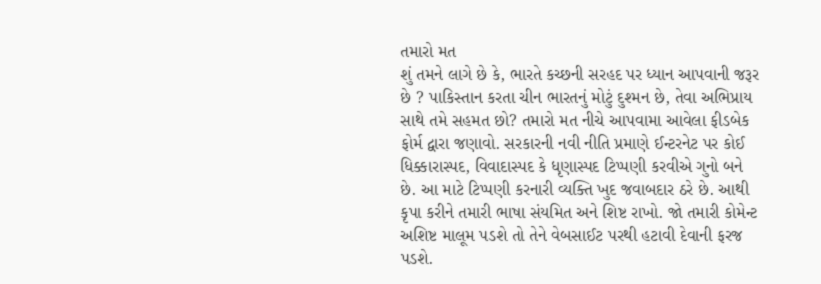તમારો મત
શું તમને લાગે છે કે, ભારતે કચ્છની સરહદ પર ધ્યાન આપવાની જરૂર છે ? પાકિસ્તાન કરતા ચીન ભારતનું મોટું દુશ્મન છે, તેવા અભિપ્રાય સાથે તમે સહમત છો? તમારો મત નીચે આપવામા આવેલા ફીડબેક ફોર્મ દ્વારા જણાવો. સરકારની નવી નીતિ પ્રમાણે ઈન્ટરનેટ પર કોઈ ધિક્કારાસ્પદ, વિવાદાસ્પદ કે ધૃણાસ્પદ ટિપ્પણી કરવીએ ગુનો બને છે. આ માટે ટિપ્પણી કરનારી વ્યક્તિ ખુદ જવાબદાર ઠરે છે. આથી કૃપા કરીને તમારી ભાષા સંયમિત અને શિષ્ટ રાખો. જો તમારી કોમેન્ટ અશિષ્ટ માલૂમ પડશે તો તેને વેબસાઈટ પરથી હટાવી દેવાની ફરજ પડશે.